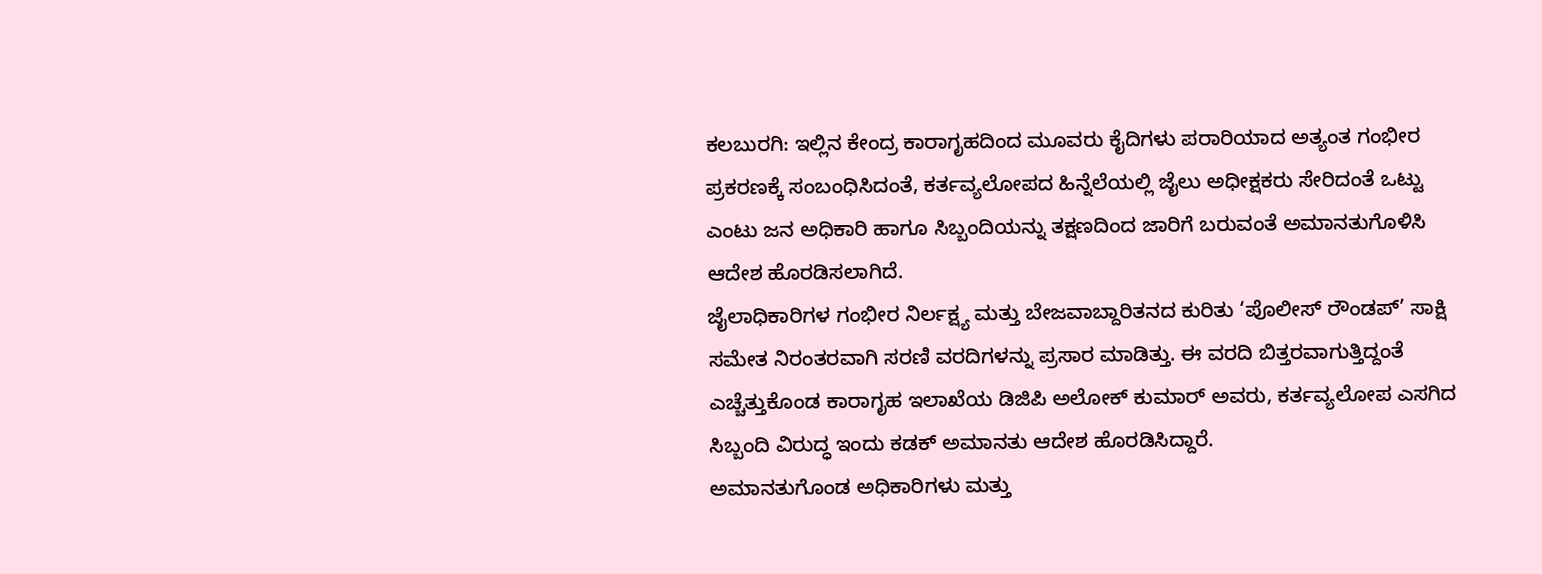ಕಲಬುರಗಿ: ಇಲ್ಲಿನ ಕೇಂದ್ರ ಕಾರಾಗೃಹದಿಂದ ಮೂವರು ಕೈದಿಗಳು ಪರಾರಿಯಾದ ಅತ್ಯಂತ ಗಂಭೀರ ಪ್ರಕರಣಕ್ಕೆ ಸಂಬಂಧಿಸಿದಂತೆ, ಕರ್ತವ್ಯಲೋಪದ ಹಿನ್ನೆಲೆಯಲ್ಲಿ ಜೈಲು ಅಧೀಕ್ಷಕರು ಸೇರಿದಂತೆ ಒಟ್ಟು ಎಂಟು ಜನ ಅಧಿಕಾರಿ ಹಾಗೂ ಸಿಬ್ಬಂದಿಯನ್ನು ತಕ್ಷಣದಿಂದ ಜಾರಿಗೆ ಬರುವಂತೆ ಅಮಾನತುಗೊಳಿಸಿ ಆದೇಶ ಹೊರಡಿಸಲಾಗಿದೆ.
ಜೈಲಾಧಿಕಾರಿಗಳ ಗಂಭೀರ ನಿರ್ಲಕ್ಷ್ಯ ಮತ್ತು ಬೇಜವಾಬ್ದಾರಿತನದ ಕುರಿತು ‘ಪೊಲೀಸ್ ರೌಂಡಪ್’ ಸಾಕ್ಷಿ ಸಮೇತ ನಿರಂತರವಾಗಿ ಸರಣಿ ವರದಿಗಳನ್ನು ಪ್ರಸಾರ ಮಾಡಿತ್ತು. ಈ ವರದಿ ಬಿತ್ತರವಾಗುತ್ತಿದ್ದಂತೆ ಎಚ್ಚೆತ್ತುಕೊಂಡ ಕಾರಾಗೃಹ ಇಲಾಖೆಯ ಡಿಜಿಪಿ ಅಲೋಕ್ ಕುಮಾರ್ ಅವರು, ಕರ್ತವ್ಯಲೋಪ ಎಸಗಿದ ಸಿಬ್ಬಂದಿ ವಿರುದ್ಧ ಇಂದು ಕಡಕ್ ಅಮಾನತು ಆದೇಶ ಹೊರಡಿಸಿದ್ದಾರೆ.
ಅಮಾನತುಗೊಂಡ ಅಧಿಕಾರಿಗಳು ಮತ್ತು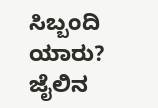ಸಿಬ್ಬಂದಿ ಯಾರು?
ಜೈಲಿನ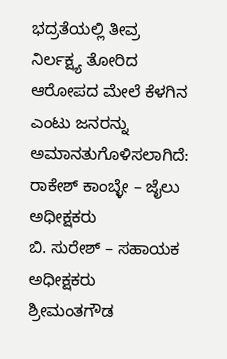ಭದ್ರತೆಯಲ್ಲಿ ತೀವ್ರ ನಿರ್ಲಕ್ಷ್ಯ ತೋರಿದ ಆರೋಪದ ಮೇಲೆ ಕೆಳಗಿನ ಎಂಟು ಜನರನ್ನು ಅಮಾನತುಗೊಳಿಸಲಾಗಿದೆ:
ರಾಕೇಶ್ ಕಾಂಬ್ಳೇ – ಜೈಲು ಅಧೀಕ್ಷಕರು
ಬಿ. ಸುರೇಶ್ – ಸಹಾಯಕ ಅಧೀಕ್ಷಕರು
ಶ್ರೀಮಂತಗೌಡ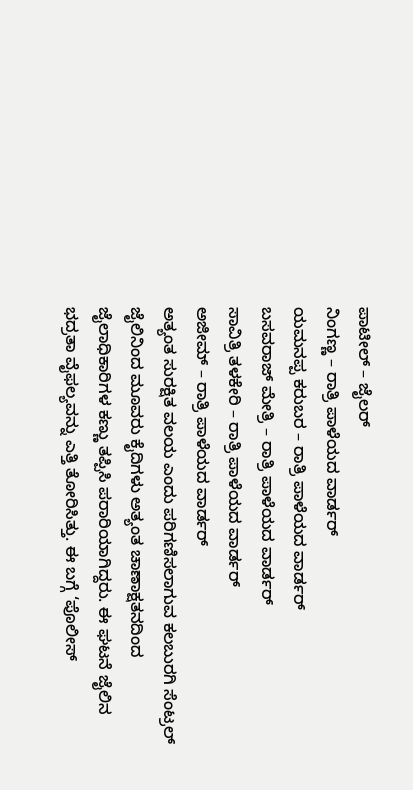ಪಾಟೀಲ್ – ಜೈಲರ್
ನಿಂಗಣ್ಣ – ರಾತ್ರಿ ಪಾಳೆಯದ ವಾರ್ಡರ್
ಯಮನಪ್ಪ ಕರುಬರ – ರಾತ್ರಿ ಪಾಳೆಯದ ವಾರ್ಡರ್
ಬಸವರಾಜ್ ಮೇತ್ರಿ – ರಾತ್ರಿ ಪಾಳೆಯದ ವಾರ್ಡರ್
ಸಾವಿತ್ರಿ ತಳಕೇರಿ – ರಾತ್ರಿ ಪಾಳೆಯದ ವಾರ್ಡರ್
ಅಜೀಮ್ – ರಾತ್ರಿ ಪಾಳೆಯದ ವಾರ್ಡರ್
ಅತ್ಯಂತ ಸುರಕ್ಷಿತ ವಲಯ ಎಂದು ಪರಿಗಣಿಸಲಾಗುವ ಕಲಬುರಗಿ ಸೆಂಟ್ರಲ್ ಜೈಲಿನಿಂದ ಮೂವರು ಕೈದಿಗಳು ಅತ್ಯಂತ ಚಾಣಾಕ್ಷತನದಿಂದ ಜೈಲಾಧಿಕಾರಿಗಳ ಕಣ್ಣು ತಪ್ಪಿಸಿ ಪರಾರಿಯಾಗಿದ್ದರು. ಈ ಘಟನೆ ಜೈಲಿನ ಭದ್ರತಾ ವೈಫಲ್ಯವನ್ನು ಎತ್ತಿ ತೋರಿಸಿತ್ತು. ಈ ಬಗ್ಗೆ ‘ಪೊಲೀಸ್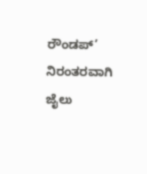ರೌಂಡಪ್’ ನಿರಂತರವಾಗಿ ಜೈಲು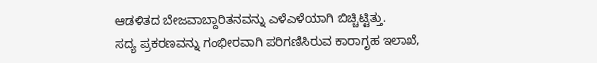ಆಡಳಿತದ ಬೇಜವಾಬ್ದಾರಿತನವನ್ನು ಎಳೆಎಳೆಯಾಗಿ ಬಿಚ್ಚಿಟ್ಟಿತ್ತು.
ಸದ್ಯ ಪ್ರಕರಣವನ್ನು ಗಂಭೀರವಾಗಿ ಪರಿಗಣಿಸಿರುವ ಕಾರಾಗೃಹ ಇಲಾಖೆ,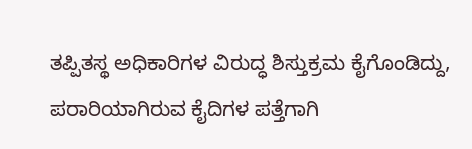ತಪ್ಪಿತಸ್ಥ ಅಧಿಕಾರಿಗಳ ವಿರುದ್ಧ ಶಿಸ್ತುಕ್ರಮ ಕೈಗೊಂಡಿದ್ದು, ಪರಾರಿಯಾಗಿರುವ ಕೈದಿಗಳ ಪತ್ತೆಗಾಗಿ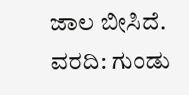ಜಾಲ ಬೀಸಿದೆ.
ವರದಿ: ಗುಂಡು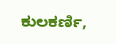ಕುಲಕರ್ಣಿ,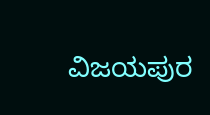ವಿಜಯಪುರ